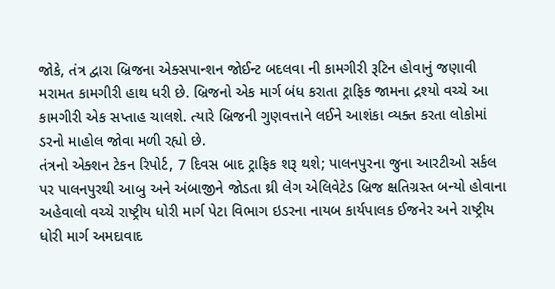જોકે, તંત્ર દ્વારા બ્રિજના એક્સપાન્શન જોઈન્ટ બદલવા ની કામગીરી રૂટિન હોવાનું જણાવી મરામત કામગીરી હાથ ધરી છે. બ્રિજનો એક માર્ગ બંધ કરાતા ટ્રાફિક જામના દ્રશ્યો વચ્ચે આ કામગીરી એક સપ્તાહ ચાલશે. ત્યારે બ્રિજની ગુણવત્તાને લઈને આશંકા વ્યક્ત કરતા લોકોમાં ડરનો માહોલ જોવા મળી રહ્યો છે.
તંત્રનો એક્શન ટેકન રિપોર્ટ, 7 દિવસ બાદ ટ્રાફિક શરૂ થશે; પાલનપુરના જુના આરટીઓ સર્કલ પર પાલનપુરથી આબુ અને અંબાજીને જોડતા થ્રી લેગ એલિવેટેડ બ્રિજ ક્ષતિગ્રસ્ત બન્યો હોવાના અહેવાલો વચ્ચે રાષ્ટ્રીય ધોરી માર્ગ પેટા વિભાગ ઇડરના નાયબ કાર્યપાલક ઈજનેર અને રાષ્ટ્રીય ધોરી માર્ગ અમદાવાદ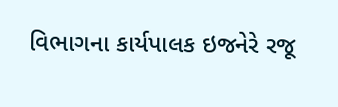વિભાગના કાર્યપાલક ઇજનેરે રજૂ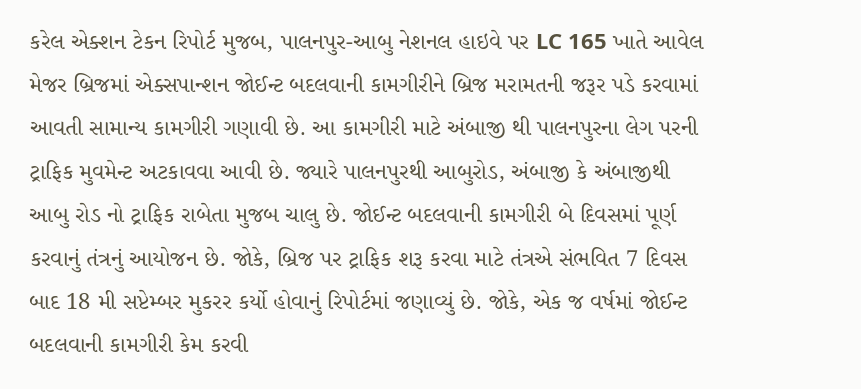કરેલ એક્શન ટેકન રિપોર્ટ મુજબ, પાલનપુર-આબુ નેશનલ હાઇવે પર LC 165 ખાતે આવેલ મેજર બ્રિજમાં એક્સપાન્શન જોઈન્ટ બદલવાની કામગીરીને બ્રિજ મરામતની જરૂર પડે કરવામાં આવતી સામાન્ય કામગીરી ગણાવી છે. આ કામગીરી માટે અંબાજી થી પાલનપુરના લેગ પરની ટ્રાફિક મુવમેન્ટ અટકાવવા આવી છે. જ્યારે પાલનપુરથી આબુરોડ, અંબાજી કે અંબાજીથી આબુ રોડ નો ટ્રાફિક રાબેતા મુજબ ચાલુ છે. જોઈન્ટ બદલવાની કામગીરી બે દિવસમાં પૂર્ણ કરવાનું તંત્રનું આયોજન છે. જોકે, બ્રિજ પર ટ્રાફિક શરૂ કરવા માટે તંત્રએ સંભવિત 7 દિવસ બાદ 18 મી સપ્ટેમ્બર મુકરર કર્યો હોવાનું રિપોર્ટમાં જણાવ્યું છે. જોકે, એક જ વર્ષમાં જોઈન્ટ બદલવાની કામગીરી કેમ કરવી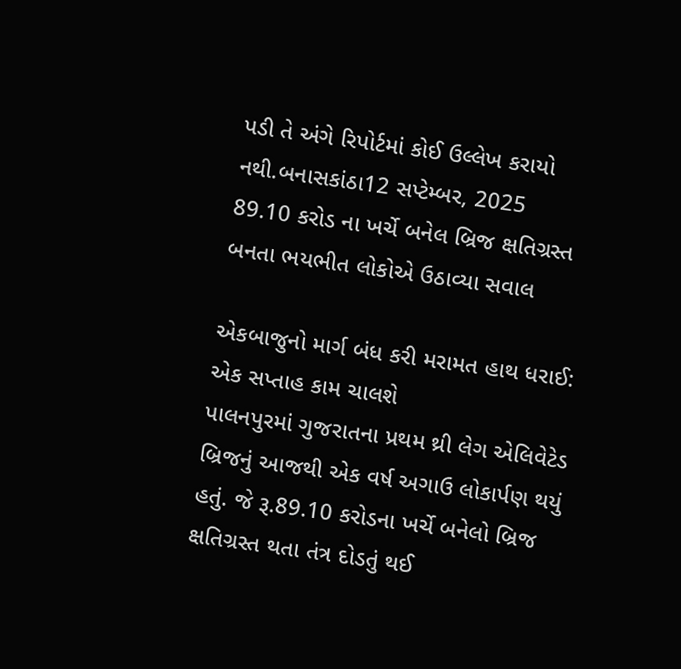પડી તે અંગે રિપોર્ટમાં કોઈ ઉલ્લેખ કરાયો નથી.બનાસકાંઠા12 સપ્ટેમ્બર, 2025
89.10 કરોડ ના ખર્ચે બનેલ બ્રિજ ક્ષતિગ્રસ્ત બનતા ભયભીત લોકોએ ઉઠાવ્યા સવાલ

એકબાજુનો માર્ગ બંધ કરી મરામત હાથ ધરાઈ: એક સપ્તાહ કામ ચાલશે
પાલનપુરમાં ગુજરાતના પ્રથમ થ્રી લેગ એલિવેટેડ બ્રિજનું આજથી એક વર્ષ અગાઉ લોકાર્પણ થયું હતું. જે રૂ.89.10 કરોડના ખર્ચે બનેલો બ્રિજ ક્ષતિગ્રસ્ત થતા તંત્ર દોડતું થઈ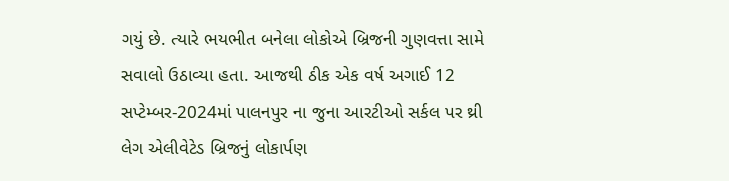ગયું છે. ત્યારે ભયભીત બનેલા લોકોએ બ્રિજની ગુણવત્તા સામે સવાલો ઉઠાવ્યા હતા. આજથી ઠીક એક વર્ષ અગાઈ 12 સપ્ટેમ્બર-2024માં પાલનપુર ના જુના આરટીઓ સર્કલ પર થ્રી લેગ એલીવેટેડ બ્રિજનું લોકાર્પણ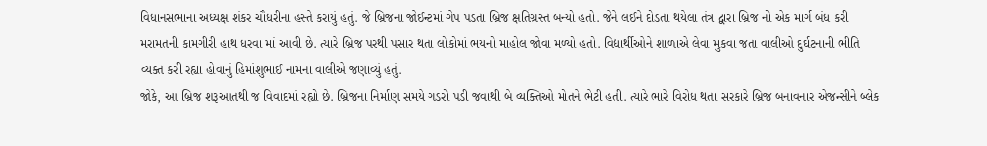વિધાનસભાના અધ્યક્ષ શંકર ચૌધરીના હસ્તે કરાયું હતું. જે બ્રિજના જોઈન્ટમાં ગેપ પડતા બ્રિજ ક્ષતિગ્રસ્ત બન્યો હતો. જેને લઈને દોડતા થયેલા તંત્ર દ્વારા બ્રિજ નો એક માર્ગ બંધ કરી મરામતની કામગીરી હાથ ધરવા માં આવી છે. ત્યારે બ્રિજ પરથી પસાર થતા લોકોમાં ભયનો માહોલ જોવા મળ્યો હતો. વિદ્યાર્થીઓને શાળાએ લેવા મુકવા જતા વાલીઓ દુર્ઘટનાની ભીતિ વ્યક્ત કરી રહ્યા હોવાનું હિમાંશુભાઈ નામના વાલીએ જણાવ્યું હતું.
જોકે, આ બ્રિજ શરૂઆતથી જ વિવાદમાં રહ્યો છે. બ્રિજના નિર્માણ સમયે ગડરો પડી જવાથી બે વ્યક્તિઓ મોતને ભેટી હતી. ત્યારે ભારે વિરોધ થતા સરકારે બ્રિજ બનાવનાર એજન્સીને બ્લેક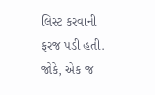લિસ્ટ કરવાની ફરજ પડી હતી. જોકે, એક જ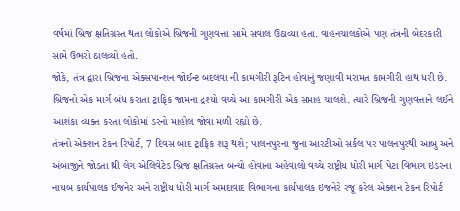વર્ષમાં બ્રિજ ક્ષતિગ્રસ્ત થતા લોકોએ બ્રિજની ગુણવત્તા સામે સવાલ ઉઠાવ્યા હતા. વાહનચાલકોએ પણ તંત્રની બેદરકારી સામે ઉભરો ઠાલવ્યો હતો.
જોકે, તંત્ર દ્વારા બ્રિજના એક્સપાન્શન જોઈન્ટ બદલવા ની કામગીરી રૂટિન હોવાનું જણાવી મરામત કામગીરી હાથ ધરી છે. બ્રિજનો એક માર્ગ બંધ કરાતા ટ્રાફિક જામના દ્રશ્યો વચ્ચે આ કામગીરી એક સપ્તાહ ચાલશે. ત્યારે બ્રિજની ગુણવત્તાને લઈને આશંકા વ્યક્ત કરતા લોકોમાં ડરનો માહોલ જોવા મળી રહ્યો છે.
તંત્રનો એક્શન ટેકન રિપોર્ટ, 7 દિવસ બાદ ટ્રાફિક શરૂ થશે; પાલનપુરના જુના આરટીઓ સર્કલ પર પાલનપુરથી આબુ અને અંબાજીને જોડતા થ્રી લેગ એલિવેટેડ બ્રિજ ક્ષતિગ્રસ્ત બન્યો હોવાના અહેવાલો વચ્ચે રાષ્ટ્રીય ધોરી માર્ગ પેટા વિભાગ ઇડરના નાયબ કાર્યપાલક ઈજનેર અને રાષ્ટ્રીય ધોરી માર્ગ અમદાવાદ વિભાગના કાર્યપાલક ઇજનેરે રજૂ કરેલ એક્શન ટેકન રિપોર્ટ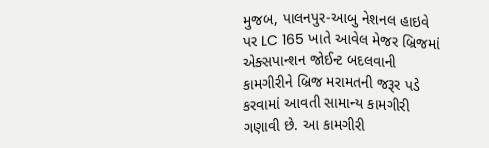મુજબ, પાલનપુર-આબુ નેશનલ હાઇવે પર LC 165 ખાતે આવેલ મેજર બ્રિજમાં એક્સપાન્શન જોઈન્ટ બદલવાની કામગીરીને બ્રિજ મરામતની જરૂર પડે કરવામાં આવતી સામાન્ય કામગીરી ગણાવી છે. આ કામગીરી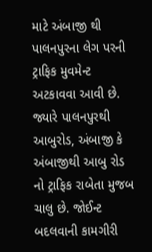માટે અંબાજી થી પાલનપુરના લેગ પરની ટ્રાફિક મુવમેન્ટ અટકાવવા આવી છે. જ્યારે પાલનપુરથી આબુરોડ, અંબાજી કે અંબાજીથી આબુ રોડ નો ટ્રાફિક રાબેતા મુજબ ચાલુ છે. જોઈન્ટ બદલવાની કામગીરી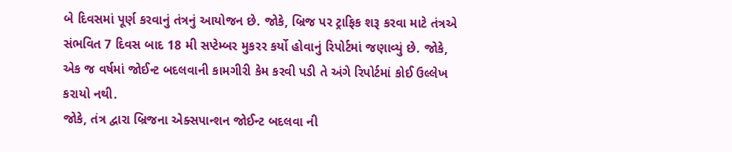બે દિવસમાં પૂર્ણ કરવાનું તંત્રનું આયોજન છે. જોકે, બ્રિજ પર ટ્રાફિક શરૂ કરવા માટે તંત્રએ સંભવિત 7 દિવસ બાદ 18 મી સપ્ટેમ્બર મુકરર કર્યો હોવાનું રિપોર્ટમાં જણાવ્યું છે. જોકે, એક જ વર્ષમાં જોઈન્ટ બદલવાની કામગીરી કેમ કરવી પડી તે અંગે રિપોર્ટમાં કોઈ ઉલ્લેખ કરાયો નથી.
જોકે, તંત્ર દ્વારા બ્રિજના એક્સપાન્શન જોઈન્ટ બદલવા ની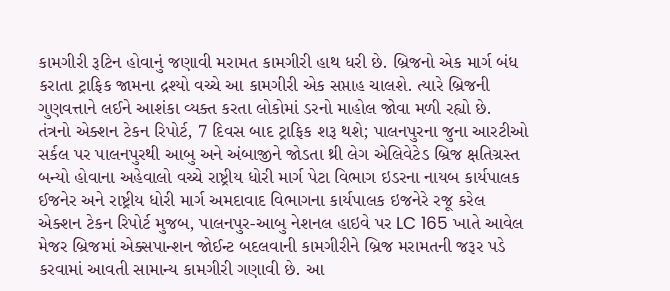કામગીરી રૂટિન હોવાનું જણાવી મરામત કામગીરી હાથ ધરી છે. બ્રિજનો એક માર્ગ બંધ કરાતા ટ્રાફિક જામના દ્રશ્યો વચ્ચે આ કામગીરી એક સપ્તાહ ચાલશે. ત્યારે બ્રિજની ગુણવત્તાને લઈને આશંકા વ્યક્ત કરતા લોકોમાં ડરનો માહોલ જોવા મળી રહ્યો છે.
તંત્રનો એક્શન ટેકન રિપોર્ટ, 7 દિવસ બાદ ટ્રાફિક શરૂ થશે; પાલનપુરના જુના આરટીઓ સર્કલ પર પાલનપુરથી આબુ અને અંબાજીને જોડતા થ્રી લેગ એલિવેટેડ બ્રિજ ક્ષતિગ્રસ્ત બન્યો હોવાના અહેવાલો વચ્ચે રાષ્ટ્રીય ધોરી માર્ગ પેટા વિભાગ ઇડરના નાયબ કાર્યપાલક ઈજનેર અને રાષ્ટ્રીય ધોરી માર્ગ અમદાવાદ વિભાગના કાર્યપાલક ઇજનેરે રજૂ કરેલ એક્શન ટેકન રિપોર્ટ મુજબ, પાલનપુર-આબુ નેશનલ હાઇવે પર LC 165 ખાતે આવેલ મેજર બ્રિજમાં એક્સપાન્શન જોઈન્ટ બદલવાની કામગીરીને બ્રિજ મરામતની જરૂર પડે કરવામાં આવતી સામાન્ય કામગીરી ગણાવી છે. આ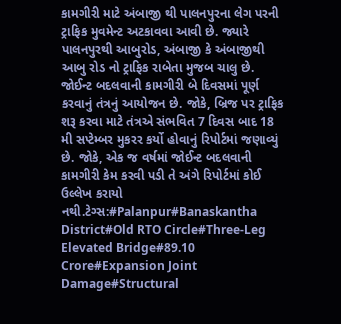કામગીરી માટે અંબાજી થી પાલનપુરના લેગ પરની ટ્રાફિક મુવમેન્ટ અટકાવવા આવી છે. જ્યારે પાલનપુરથી આબુરોડ, અંબાજી કે અંબાજીથી આબુ રોડ નો ટ્રાફિક રાબેતા મુજબ ચાલુ છે. જોઈન્ટ બદલવાની કામગીરી બે દિવસમાં પૂર્ણ કરવાનું તંત્રનું આયોજન છે. જોકે, બ્રિજ પર ટ્રાફિક શરૂ કરવા માટે તંત્રએ સંભવિત 7 દિવસ બાદ 18 મી સપ્ટેમ્બર મુકરર કર્યો હોવાનું રિપોર્ટમાં જણાવ્યું છે. જોકે, એક જ વર્ષમાં જોઈન્ટ બદલવાની કામગીરી કેમ કરવી પડી તે અંગે રિપોર્ટમાં કોઈ ઉલ્લેખ કરાયો નથી.ટેગ્સ:#Palanpur#Banaskantha District#Old RTO Circle#Three-Leg Elevated Bridge#89.10 Crore#Expansion Joint Damage#Structural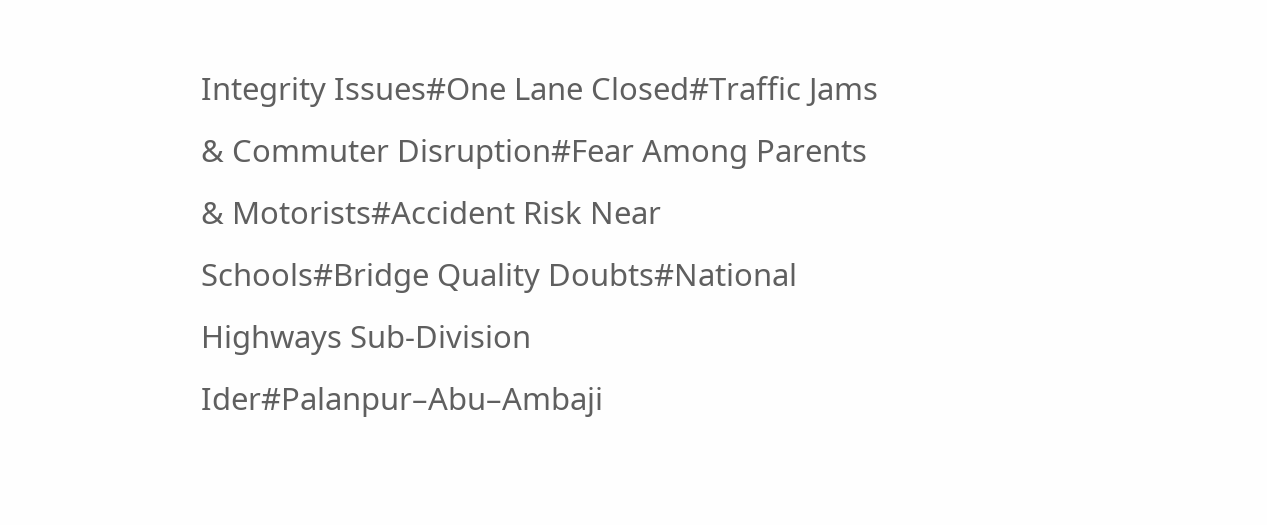Integrity Issues#One Lane Closed#Traffic Jams & Commuter Disruption#Fear Among Parents & Motorists#Accident Risk Near Schools#Bridge Quality Doubts#National Highways Sub-Division Ider#Palanpur–Abu–Ambaji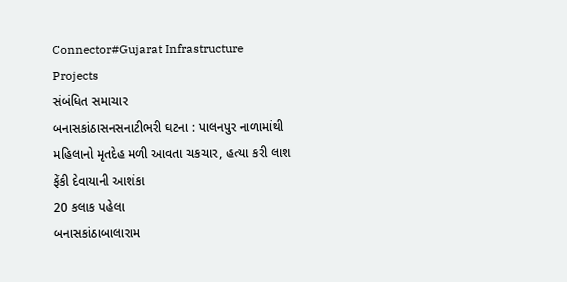Connector#Gujarat Infrastructure Projects
સંબંધિત સમાચાર
બનાસકાંઠાસનસનાટીભરી ઘટના : પાલનપુર નાળામાંથી મહિલાનો મૃતદેહ મળી આવતા ચકચાર, હત્યા કરી લાશ ફેંકી દેવાયાની આશંકા
20 કલાક પહેલા
બનાસકાંઠાબાલારામ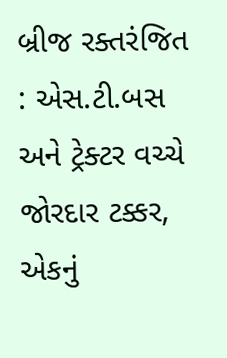બ્રીજ રક્તરંજિત : એસ.ટી.બસ અને ટ્રેક્ટર વચ્ચે જોરદાર ટક્કર, એકનું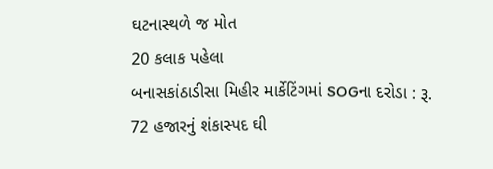ઘટનાસ્થળે જ મોત
20 કલાક પહેલા
બનાસકાંઠાડીસા મિહીર માર્કેટિંગમાં SOGના દરોડા : રૂ. 72 હજારનું શંકાસ્પદ ઘી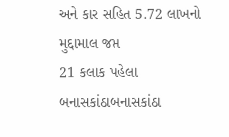અને કાર સહિત 5.72 લાખનો મુદ્દામાલ જપ્ત
21 કલાક પહેલા
બનાસકાંઠાબનાસકાંઠા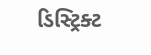ડિસ્ટ્રિક્ટ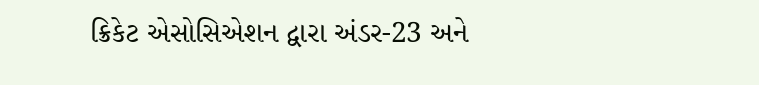ક્રિકેટ એસોસિએશન દ્વારા અંડર-23 અને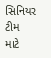સિનિયર ટીમ માટે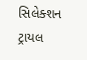સિલેક્શન ટ્રાયલ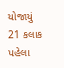યોજાયું
21 કલાક પહેલા